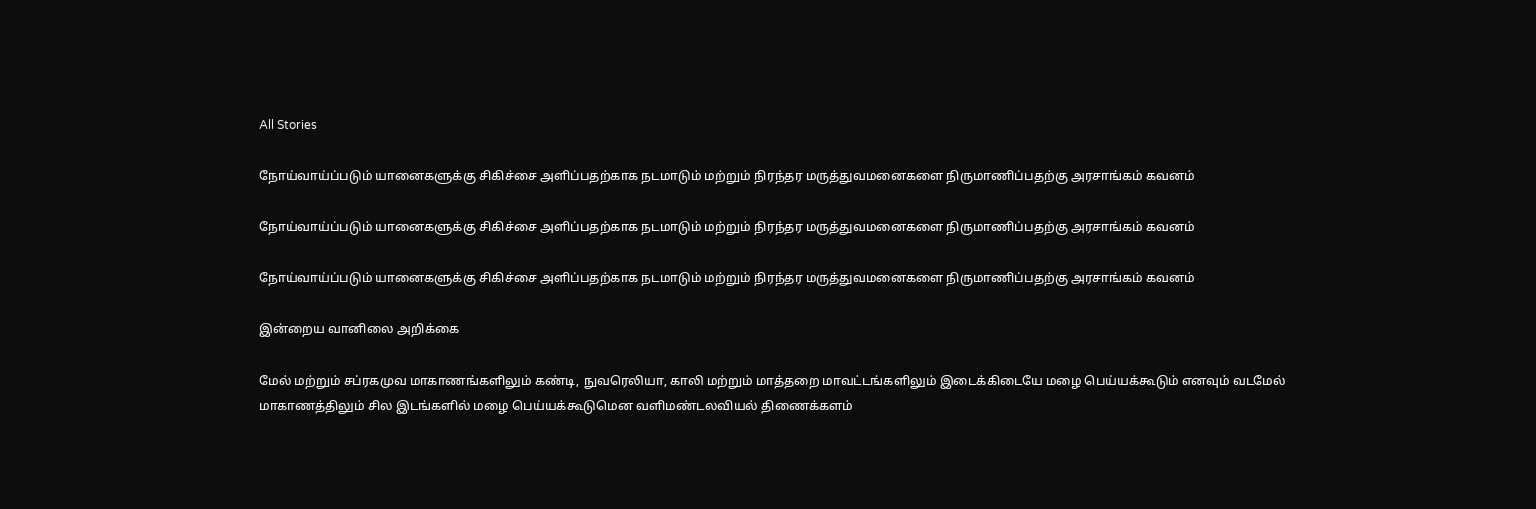All Stories

நோய்வாய்ப்படும் யானைகளுக்கு சிகிச்சை அளிப்பதற்காக நடமாடும் மற்றும் நிரந்தர மருத்துவமனைகளை நிருமாணிப்பதற்கு அரசாங்கம் கவனம்

நோய்வாய்ப்படும் யானைகளுக்கு சிகிச்சை அளிப்பதற்காக நடமாடும் மற்றும் நிரந்தர மருத்துவமனைகளை நிருமாணிப்பதற்கு அரசாங்கம் கவனம்

நோய்வாய்ப்படும் யானைகளுக்கு சிகிச்சை அளிப்பதற்காக நடமாடும் மற்றும் நிரந்தர மருத்துவமனைகளை நிருமாணிப்பதற்கு அரசாங்கம் கவனம்

இன்றைய வானிலை அறிக்கை

மேல் மற்றும் சப்ரகமுவ மாகாணங்களிலும் கண்டி, நுவரெலியா, காலி மற்றும் மாத்தறை மாவட்டங்களிலும் இடைக்கிடையே மழை பெய்யக்கூடும் எனவும் வடமேல் மாகாணத்திலும் சில இடங்களில் மழை பெய்யக்கூடுமென வளிமண்டலவியல் திணைக்களம்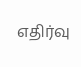எதிர்வு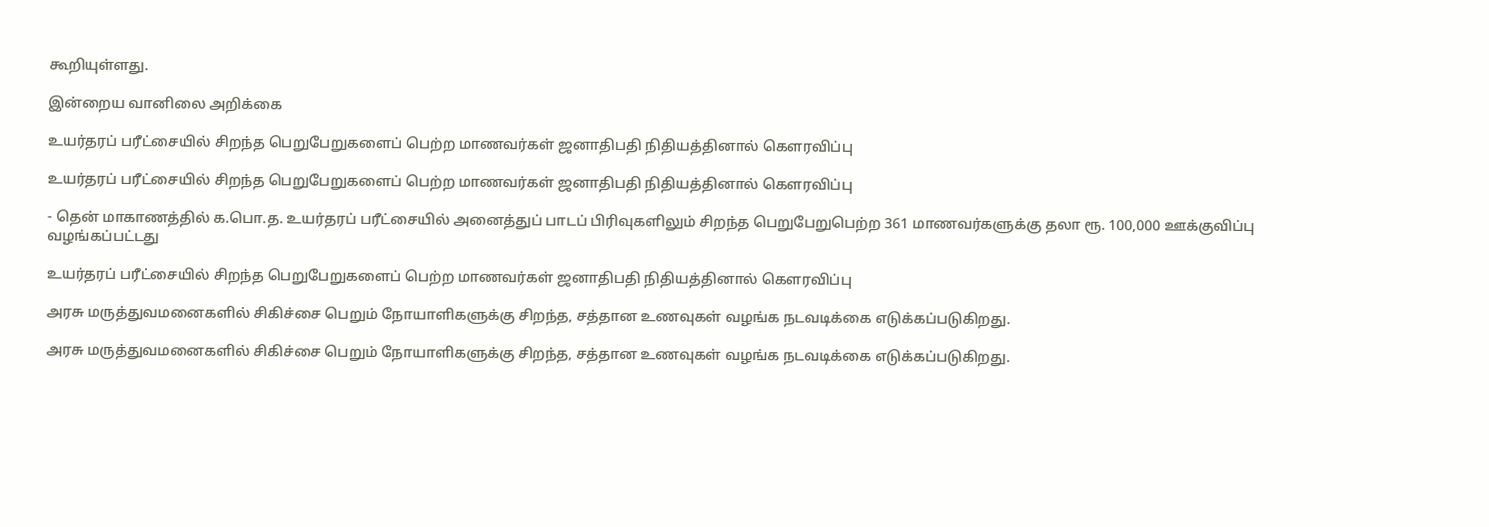கூறியுள்ளது.

இன்றைய வானிலை அறிக்கை

உயர்தரப் பரீட்சையில் சிறந்த பெறுபேறுகளைப் பெற்ற மாணவர்கள் ஜனாதிபதி நிதியத்தினால் கௌரவிப்பு

உயர்தரப் பரீட்சையில் சிறந்த பெறுபேறுகளைப் பெற்ற மாணவர்கள் ஜனாதிபதி நிதியத்தினால் கௌரவிப்பு

- தென் மாகாணத்தில் க.பொ.த. உயர்தரப் பரீட்சையில் அனைத்துப் பாடப் பிரிவுகளிலும் சிறந்த பெறுபேறுபெற்ற 361 மாணவர்களுக்கு தலா ரூ. 100,000 ஊக்குவிப்பு வழங்கப்பட்டது

உயர்தரப் பரீட்சையில் சிறந்த பெறுபேறுகளைப் பெற்ற மாணவர்கள் ஜனாதிபதி நிதியத்தினால் கௌரவிப்பு

அரசு மருத்துவமனைகளில் சிகிச்சை பெறும் நோயாளிகளுக்கு சிறந்த, சத்தான உணவுகள் வழங்க நடவடிக்கை எடுக்கப்படுகிறது.

அரசு மருத்துவமனைகளில் சிகிச்சை பெறும் நோயாளிகளுக்கு சிறந்த, சத்தான உணவுகள் வழங்க நடவடிக்கை எடுக்கப்படுகிறது.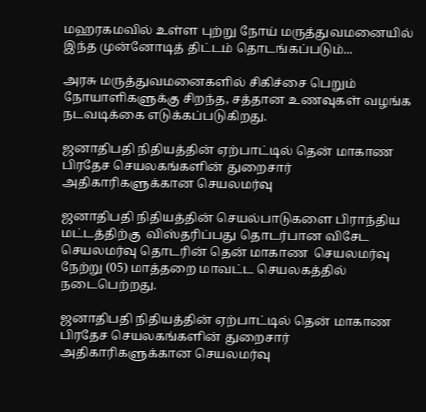மஹரகமவில் உள்ள புற்று நோய் மருத்துவமனையில் இந்த முன்னோடித் திட்டம் தொடங்கப்படும்...

அரசு மருத்துவமனைகளில் சிகிச்சை பெறும் நோயாளிகளுக்கு சிறந்த, சத்தான உணவுகள் வழங்க நடவடிக்கை எடுக்கப்படுகிறது.

ஜனாதிபதி நிதியத்தின் ஏற்பாட்டில் தென் மாகாண பிரதேச செயலகங்களின் துறைசார் அதிகாரிகளுக்கான செயலமர்வு

ஜனாதிபதி நிதியத்தின் செயல்பாடுகளை பிராந்திய மட்டத்திற்கு  விஸ்தரிப்பது தொடர்பான விசேட செயலமர்வு தொடரின் தென் மாகாண  செயலமர்வு நேற்று (05) மாத்தறை மாவட்ட செயலகத்தில் நடைபெற்றது.

ஜனாதிபதி நிதியத்தின் ஏற்பாட்டில் தென் மாகாண பிரதேச செயலகங்களின் துறைசார் அதிகாரிகளுக்கான செயலமர்வு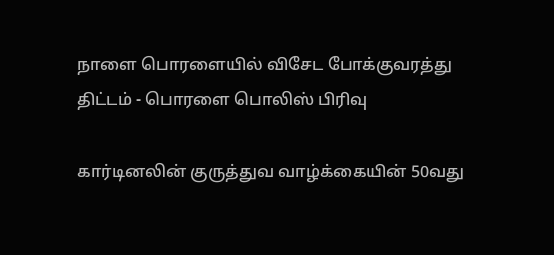நாளை பொரளையில் விசேட போக்குவரத்து திட்டம் - பொரளை பொலிஸ் பிரிவு

கார்டினலின் குருத்துவ வாழ்க்கையின் 50வது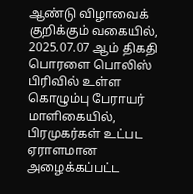ஆண்டு விழாவைக் குறிக்கும் வகையில், 2025.07.07 ஆம் திகதி பொரளை பொலிஸ் பிரிவில் உள்ள கொழும்பு பேராயர் மாளிகையில், பிரமுகர்கள் உட்பட ஏராளமான அழைக்கப்பட்ட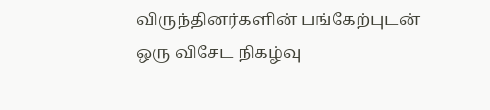விருந்தினர்களின் பங்கேற்புடன் ஒரு விசேட நிகழ்வு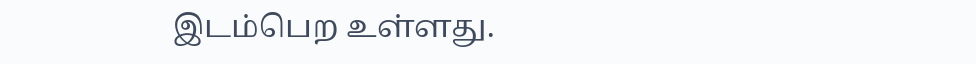இடம்பெற உள்ளது.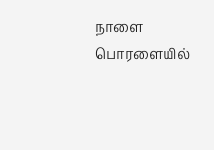நாளை பொரளையில்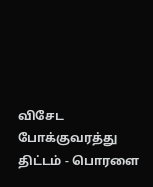விசேட போக்குவரத்து திட்டம் - பொரளை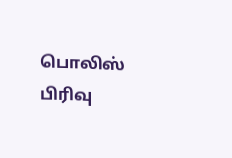பொலிஸ் பிரிவு